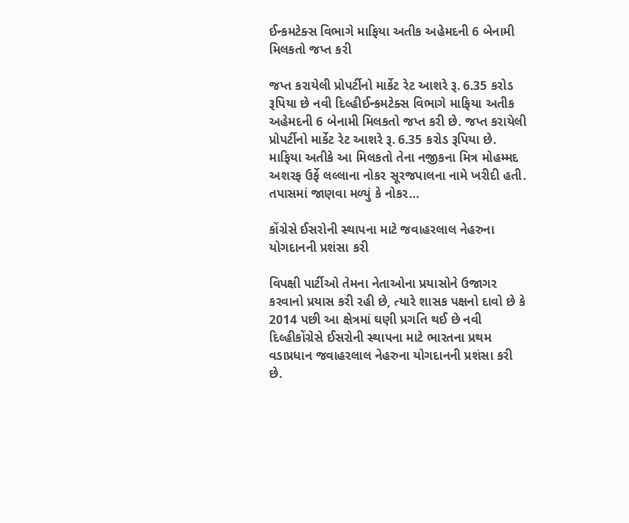ઈન્કમટેક્સ વિભાગે માફિયા અતીક અહેમદની 6 બેનામી મિલકતો જપ્ત કરી

જપ્ત કરાયેલી પ્રોપર્ટીનો માર્કેટ રેટ આશરે રૂ. 6.35 કરોડ રૂપિયા છે નવી દિલ્હીઈન્કમટેક્સ વિભાગે માફિયા અતીક અહેમદની 6 બેનામી મિલકતો જપ્ત કરી છે. જપ્ત કરાયેલી પ્રોપર્ટીનો માર્કેટ રેટ આશરે રૂ. 6.35 કરોડ રૂપિયા છે. માફિયા અતીકે આ મિલકતો તેના નજીકના મિત્ર મોહમ્મદ અશરફ ઉર્ફે લલ્લાના નોકર સૂરજપાલના નામે ખરીદી હતી. તપાસમાં જાણવા મળ્યું કે નોકર…

કોંગ્રેસે ઈસરોની સ્થાપના માટે જવાહરલાલ નેહરુના યોગદાનની પ્રશંસા કરી

વિપક્ષી પાર્ટીઓ તેમના નેતાઓના પ્રયાસોને ઉજાગર કરવાનો પ્રયાસ કરી રહી છે, ત્યારે શાસક પક્ષનો દાવો છે કે 2014 પછી આ ક્ષેત્રમાં ઘણી પ્રગતિ થઈ છે નવી દિલ્હીકોંગ્રેસે ઈસરોની સ્થાપના માટે ભારતના પ્રથમ વડાપ્રધાન જવાહરલાલ નેહરુના યોગદાનની પ્રશંસા કરી છે.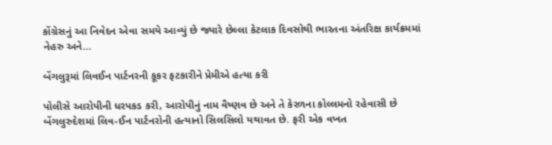કોંગ્રેસનું આ નિવેદન એવા સમયે આવ્યું છે જ્યારે છેલ્લા કેટલાક દિવસોથી ભારતના અંતરિક્ષ કાર્યક્રમમાં નેહરુ અને…

બેંગલુરૂમાં લિવઈન પાર્ટનરની કૂકર ફટકારીને પ્રેમીએ હત્યા કરી

પોલીસે આરોપીની ધરપકડ કરી, આરોપીનું નામ વૈષ્ણવ છે અને તે કેરળના કોલ્લમનો રહેવાસી છે બેંગલુરુદેશમાં લિવ-ઈન પાર્ટનરોની હત્યાનો સિલસિલો યથાવત છે. ફરી એક વખત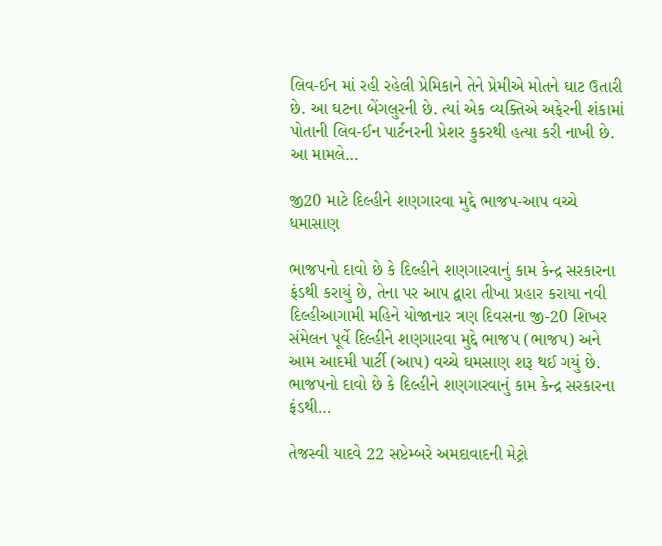લિવ-ઈન માં રહી રહેલી પ્રેમિકાને તેને પ્રેમીએ મોતને ઘાટ ઉતારી છે. આ ઘટના બેંગલુરની છે. ત્યાં એક વ્યક્તિએ અફેરની શંકામાં પોતાની લિવ-ઈન પાર્ટનરની પ્રેશર કુકરથી હત્યા કરી નાખી છે. આ મામલે…

જી20 માટે દિલ્હીને શણગારવા મુદ્દે ભાજપ-આપ વચ્ચે ધમાસાણ

ભાજપનો દાવો છે કે દિલ્હીને શણગારવાનું કામ કેન્દ્ર સરકારના ફંડથી કરાયું છે, તેના પર આપ દ્વારા તીખા પ્રહાર કરાયા નવી દિલ્હીઆગામી મહિને યોજાનાર ત્રણ દિવસના જી-20 શિખર સંમેલન પૂર્વે દિલ્હીને શણગારવા મુદ્દે ભાજપ (ભાજપ) અને આમ આદમી પાર્ટી (આપ) વચ્ચે ઘમસાણ શરૂ થઈ ગયું છે. ભાજપનો દાવો છે કે દિલ્હીને શણગારવાનું કામ કેન્દ્ર સરકારના ફંડથી…

તેજસ્વી યાદવે 22 સપ્ટેમ્બરે અમદાવાદની મેટ્રો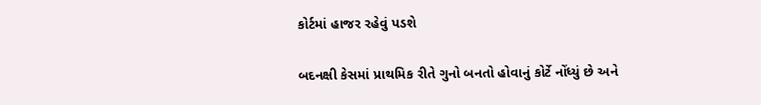કોર્ટમાં હાજર રહેવું પડશે

બદનક્ષી કેસમાં પ્રાથમિક રીતે ગુનો બનતો હોવાનું કોર્ટે નોંધ્યું છે અને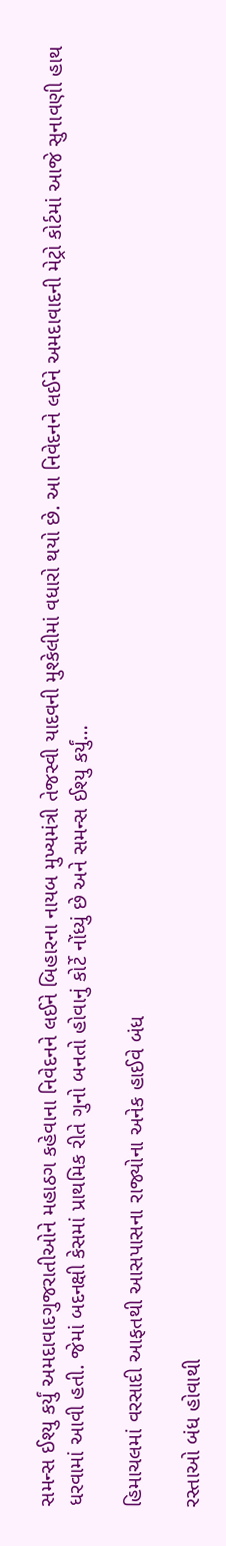સમન્સ ઈશ્યુ કર્યું અમદાવાદગુજરાતીઓને મહાઠગ કહેવાના નિવેદનને લઈને બિહારના નાયબ મુખ્યમંત્રી તેજસ્વી યાદવની મુશ્કેલીમાં વધારો થયો છે. આ નિવેદનને લઈને અમદાવાદની મેટ્રો કોર્ટમાં આજે સુનાવણી હાથ ધરવામાં આવી હતી. જેમાં બદનક્ષી કેસમાં પ્રાથમિક રીતે ગુનો બનતો હોવાનું કોર્ટે નોંધ્યું છે અને સમન્સ ઈશ્યુ કર્યું…

હિમાચલમાં વરસાદી આફતથી આસપાસના રાજ્યોના અનેક હાઈવે બંધ

રસ્તાઓ બંધ હોવાથી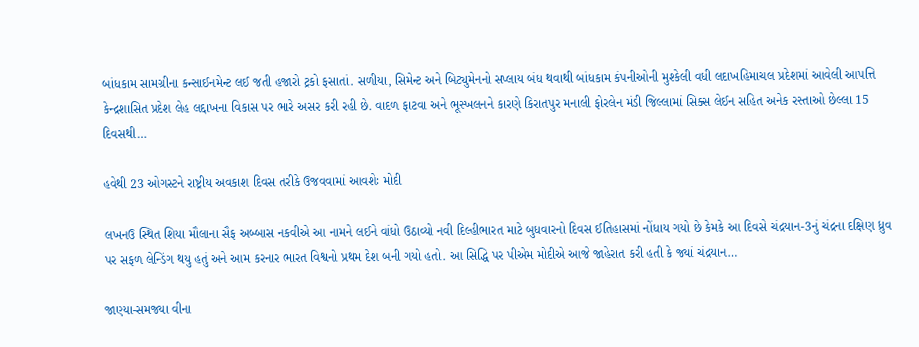બાંધકામ સામગ્રીના કન્સાઈનમેન્ટ લઈ જતી હજારો ટ્રકો ફસાતાં. સળીયા, સિમેન્ટ અને બિટ્યુમેનનો સપ્લાય બંધ થવાથી બાંધકામ કંપનીઓની મુશ્કેલી વધી લદાખહિમાચલ પ્રદેશમાં આવેલી આપત્તિ કેન્દ્રશાસિત પ્રદેશ લેહ લદ્દાખના વિકાસ પર ભારે અસર કરી રહી છે. વાદળ ફાટવા અને ભૂસ્ખલનને કારણે કિરાતપુર મનાલી ફોરલેન મંડી જિલ્લામાં સિક્સ લેઈન સહિત અનેક રસ્તાઓ છેલ્લા 15 દિવસથી…

હવેથી 23 ઓગસ્ટને રાષ્ટ્રીય અવકાશ દિવસ તરીકે ઉજવવામાં આવશેઃ મોદી

લખનઉ સ્થિત શિયા મૌલાના સૈફ અબ્બાસ નકવીએ આ નામને લઈને વાંધો ઉઠાવ્યો નવી દિલ્હીભારત માટે બુધવારનો દિવસ ઈતિહાસમાં નોંધાય ગયો છે કેમકે આ દિવસે ચંદ્રયાન-3નું ચંદ્રના દક્ષિણ ધ્રુવ પર સફળ લેન્ડિંગ થયુ હતું અને આમ કરનાર ભારત વિશ્વનો પ્રથમ દેશ બની ગયો હતો. આ સિદ્ધિ પર પીએમ મોદીએ આજે જાહેરાત કરી હતી કે જ્યાં ચંદ્રયાન…

જાણ્યા-સમજ્યા વીના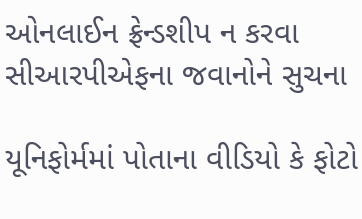ઓનલાઈન ફ્રેન્ડશીપ ન કરવા સીઆરપીએફના જવાનોને સુચના

યૂનિફોર્મમાં પોતાના વીડિયો કે ફોટો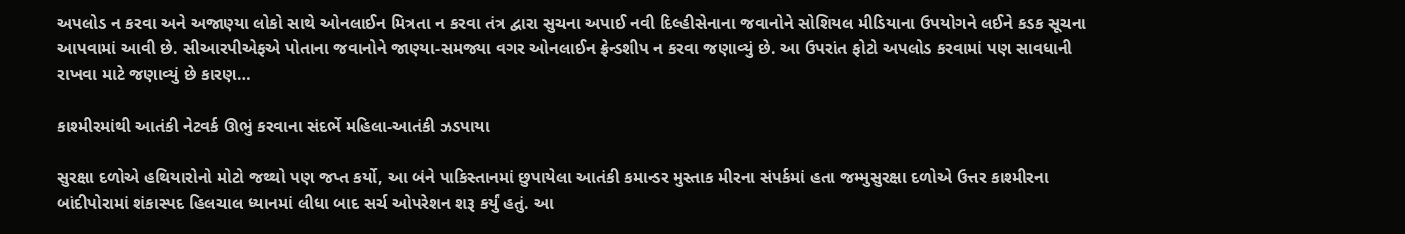અપલોડ ન કરવા અને અજાણ્યા લોકો સાથે ઓનલાઈન મિત્રતા ન કરવા તંત્ર દ્વારા સુચના અપાઈ નવી દિલ્હીસેનાના જવાનોને સોશિયલ મીડિયાના ઉપયોગને લઈને કડક સૂચના આપવામાં આવી છે. સીઆરપીએફએ પોતાના જવાનોને જાણ્યા-સમજ્યા વગર ઓનલાઈન ફ્રેન્ડશીપ ન કરવા જણાવ્યું છે. આ ઉપરાંત ફોટો અપલોડ કરવામાં પણ સાવધાની રાખવા માટે જણાવ્યું છે કારણ…

કાશ્મીરમાંથી આતંકી નેટવર્ક ઊભું કરવાના સંદર્ભે મહિલા-આતંકી ઝડપાયા

સુરક્ષા દળોએ હથિયારોનો મોટો જથ્થો પણ જપ્ત કર્યો, આ બંને પાકિસ્તાનમાં છુપાયેલા આતંકી કમાન્ડર મુસ્તાક મીરના સંપર્કમાં હતા જમ્મુસુરક્ષા દળોએ ઉત્તર કાશ્મીરના બાંદીપોરામાં શંકાસ્પદ હિલચાલ ધ્યાનમાં લીધા બાદ સર્ચ ઓપરેશન શરૂ કર્યું હતું. આ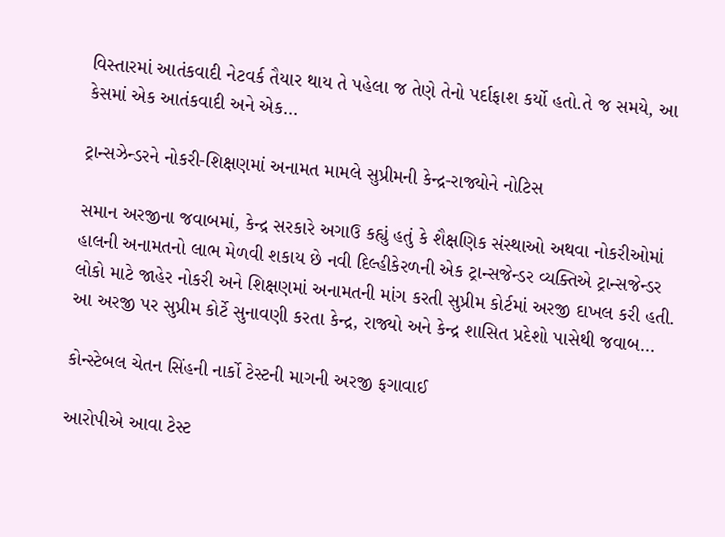વિસ્તારમાં આતંકવાદી નેટવર્ક તૈયાર થાય તે પહેલા જ તેણે તેનો પર્દાફાશ કર્યો હતો.તે જ સમયે, આ કેસમાં એક આતંકવાદી અને એક…

ટ્રાન્સઝેન્ડરને નોકરી-શિક્ષણમાં અનામત મામલે સુપ્રીમની કેન્દ્ર-રાજ્યોને નોટિસ

સમાન અરજીના જવાબમાં, કેન્દ્ર સરકારે અગાઉ કહ્યું હતું કે શૈક્ષણિક સંસ્થાઓ અથવા નોકરીઓમાં હાલની અનામતનો લાભ મેળવી શકાય છે નવી દિલ્હીકેરળની એક ટ્રાન્સજેન્ડર વ્યક્તિએ ટ્રાન્સજેન્ડર લોકો માટે જાહેર નોકરી અને શિક્ષણમાં અનામતની માંગ કરતી સુપ્રીમ કોર્ટમાં અરજી દાખલ કરી હતી. આ અરજી પર સુપ્રીમ કોર્ટે સુનાવણી કરતા કેન્દ્ર, રાજ્યો અને કેન્દ્ર શાસિત પ્રદેશો પાસેથી જવાબ…

કોન્સ્ટેબલ ચેતન સિંહની નાર્કો ટેસ્ટની માગની અરજી ફગાવાઈ

આરોપીએ આવા ટેસ્ટ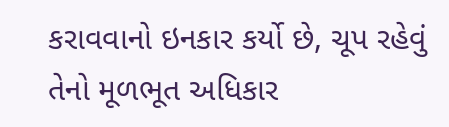કરાવવાનો ઇનકાર કર્યો છે, ચૂપ રહેવું તેનો મૂળભૂત અધિકાર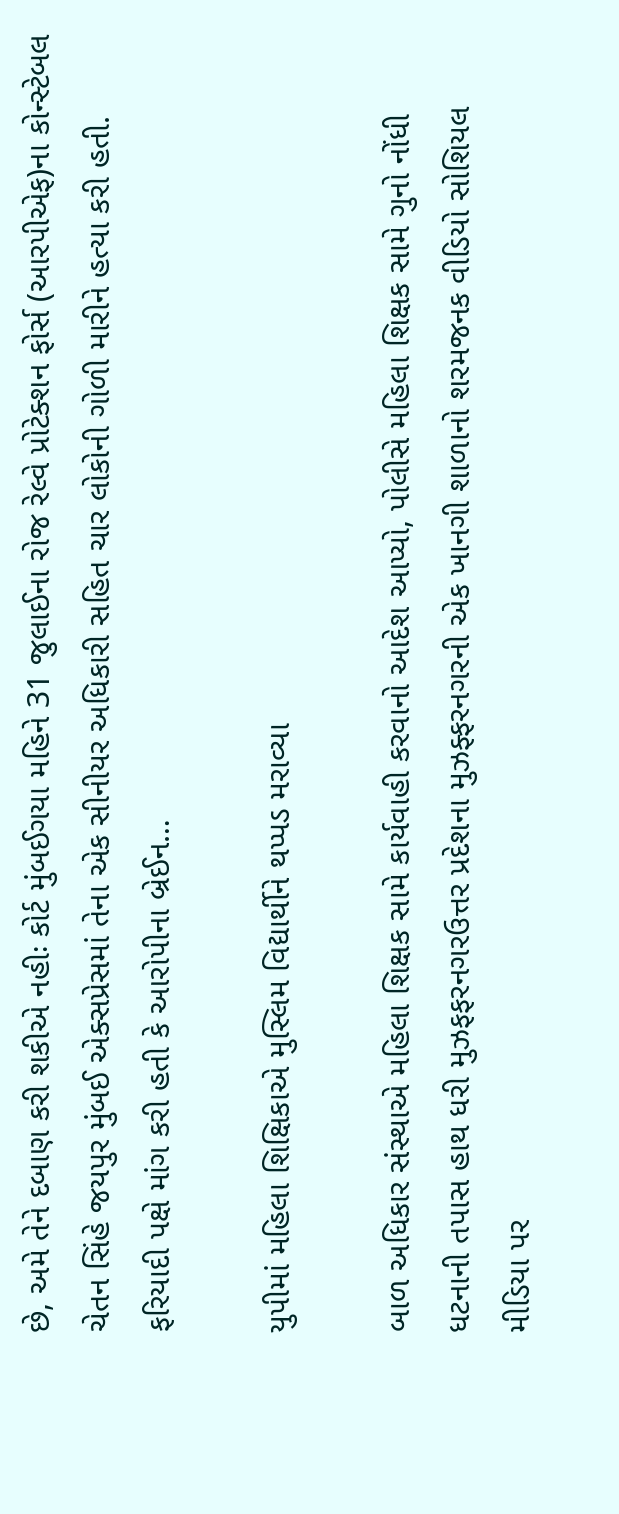છે, અમે તેને દબાણ કરી શકીએ નહીઃ કોર્ટ મુંબઈગયા મહિને 31 જુલાઈના રોજ રેલ્વે પ્રોટેક્શન ફોર્સ (આરપીએફ)ના કોન્સ્ટેબલ ચેતન સિંહે જયપુર મુંબઈ એક્સપ્રેસમાં તેના એક સીનીયર અધિકારી સહિત ચાર લોકોની ગોળી મારીને હત્યા કરી હતી. ફરિયાદી પક્ષે માંગ કરી હતી કે આરોપીના બ્રેઈન…

યુપીમાં મહિલા શિક્ષિકાએ મુસ્લિમ વિદ્યાર્થીને થપ્પડ મરાવ્યા

બાળ અધિકાર સંસ્થાએ મહિલા શિક્ષક સામે કાર્યવાહી કરવાનો આદેશ આપ્યો, પોલીસે મહિલા શિક્ષક સામે ગુનો નોંધી ધટનાની તપાસ હાથ ધરી મુઝફફરનગરઉત્તર પ્રદેશના મુઝફ્ફરનગરની એક ખાનગી શાળાનો શરમજનક વીડિયો સોશિયલ મીડિયા પર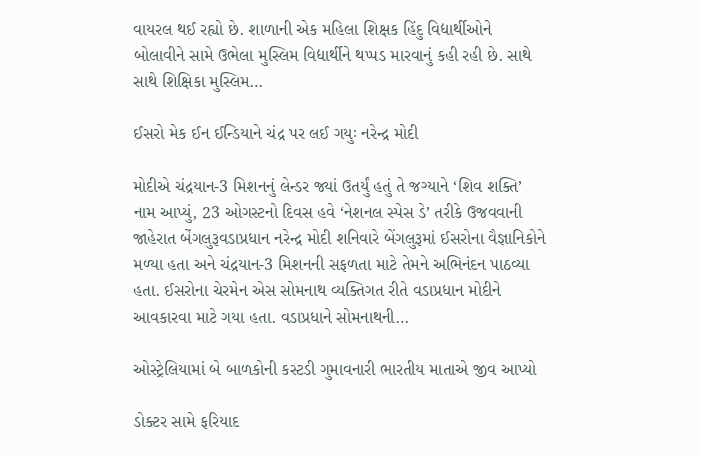વાયરલ થઈ રહ્યો છે. શાળાની એક મહિલા શિક્ષક હિંદુ વિદ્યાર્થીઓને બોલાવીને સામે ઉભેલા મુસ્લિમ વિદ્યાર્થીને થપ્પડ મારવાનું કહી રહી છે. સાથે સાથે શિક્ષિકા મુસ્લિમ…

ઈસરો મેક ઈન ઈન્ડિયાને ચંદ્ર પર લઈ ગયુઃ નરેન્દ્ર મોદી

મોદીએ ચંદ્રયાન-3 મિશનનું લેન્ડર જ્યાં ઉતર્યું હતું તે જગ્યાને ‘શિવ શક્તિ’ નામ આપ્યું, 23 ઓગસ્ટનો દિવસ હવે ‘નેશનલ સ્પેસ ડે’ તરીકે ઉજવવાની જાહેરાત બેંગલુરૂવડાપ્રધાન નરેન્દ્ર મોદી શનિવારે બેંગલુરૂમાં ઈસરોના વૈજ્ઞાનિકોને મળ્યા હતા અને ચંદ્રયાન-3 મિશનની સફળતા માટે તેમને અભિનંદન પાઠવ્યા હતા. ઈસરોના ચેરમેન એસ સોમનાથ વ્યક્તિગત રીતે વડાપ્રધાન મોદીને આવકારવા માટે ગયા હતા. વડાપ્રધાને સોમનાથની…

ઓસ્ટ્રેલિયામાં બે બાળકોની કસ્ટડી ગુમાવનારી ભારતીય માતાએ જીવ આપ્યો

ડોક્ટર સામે ફરિયાદ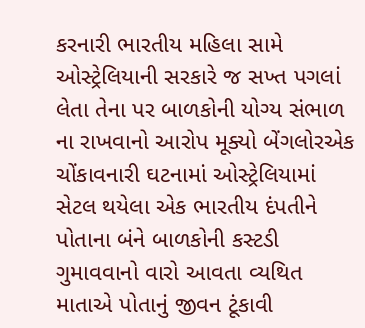કરનારી ભારતીય મહિલા સામે ઓસ્ટ્રેલિયાની સરકારે જ સખ્ત પગલાં લેતા તેના પર બાળકોની યોગ્ય સંભાળ ના રાખવાનો આરોપ મૂક્યો બેંગલોરએક ચોંકાવનારી ઘટનામાં ઓસ્ટ્રેલિયામાં સેટલ થયેલા એક ભારતીય દંપતીને પોતાના બંને બાળકોની કસ્ટડી ગુમાવવાનો વારો આવતા વ્યથિત માતાએ પોતાનું જીવન ટૂંકાવી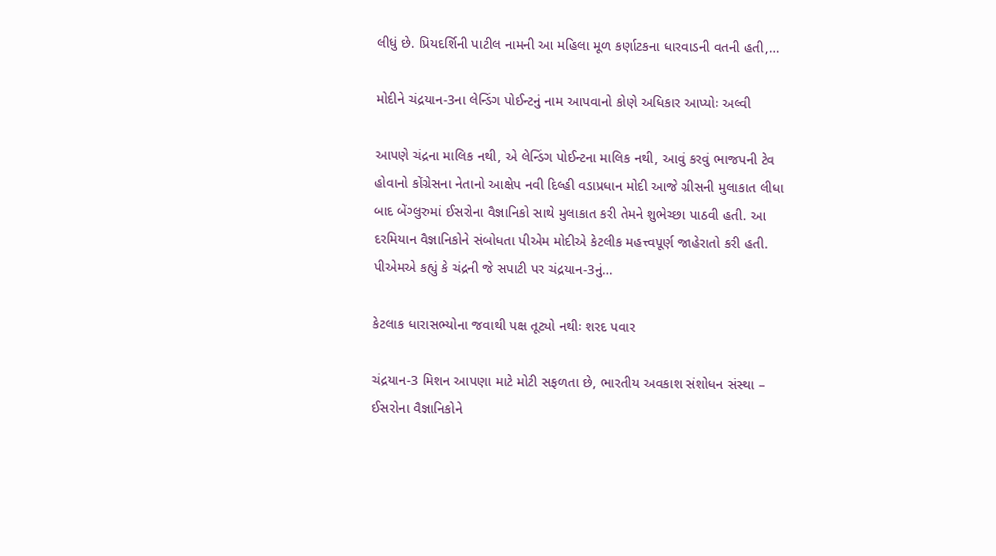લીધું છે. પ્રિયદર્શિની પાટીલ નામની આ મહિલા મૂળ કર્ણાટકના ધારવાડની વતની હતી,…

મોદીને ચંદ્રયાન-3ના લેન્ડિંગ પોઈન્ટનું નામ આપવાનો કોણે અધિકાર આપ્યોઃ અલ્વી

આપણે ચંદ્રના માલિક નથી, એ લેન્ડિંગ પોઈન્ટના માલિક નથી, આવું કરવું ભાજપની ટેવ હોવાનો કોંગ્રેસના નેતાનો આક્ષેપ નવી દિલ્હી વડાપ્રધાન મોદી આજે ગ્રીસની મુલાકાત લીધા બાદ બેંગ્લુરુમાં ઈસરોના વૈજ્ઞાનિકો સાથે મુલાકાત કરી તેમને શુભેચ્છા પાઠવી હતી. આ દરમિયાન વૈજ્ઞાનિકોને સંબોધતા પીએમ મોદીએ કેટલીક મહત્ત્વપૂર્ણ જાહેરાતો કરી હતી. પીએમએ કહ્યું કે ચંદ્રની જે સપાટી પર ચંદ્રયાન-3નું…

કેટલાક ધારાસભ્યોના જવાથી પક્ષ તૂટ્યો નથીઃ શરદ પવાર

ચંદ્રયાન-3 મિશન આપણા માટે મોટી સફળતા છે, ભારતીય અવકાશ સંશોધન સંસ્થા – ઈસરોના વૈજ્ઞાનિકોને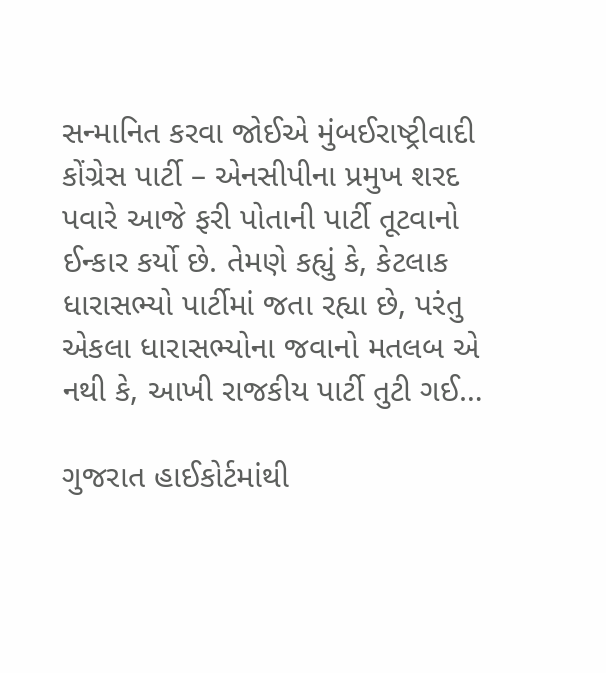સન્માનિત કરવા જોઈએ મુંબઈરાષ્ટ્રીવાદી કોંગ્રેસ પાર્ટી – એનસીપીના પ્રમુખ શરદ પવારે આજે ફરી પોતાની પાર્ટી તૂટવાનો ઈન્કાર કર્યો છે. તેમણે કહ્યું કે, કેટલાક ધારાસભ્યો પાર્ટીમાં જતા રહ્યા છે, પરંતુ એકલા ધારાસભ્યોના જવાનો મતલબ એ નથી કે, આખી રાજકીય પાર્ટી તુટી ગઈ…

ગુજરાત હાઈકોર્ટમાંથી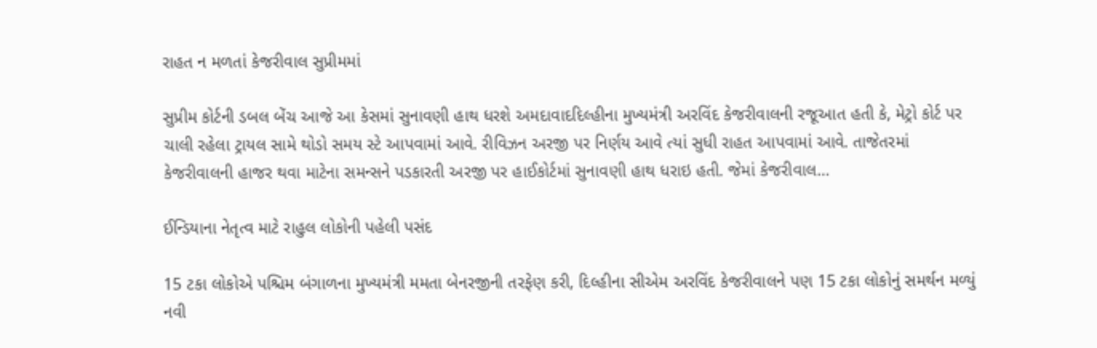રાહત ન મળતાં કેજરીવાલ સુપ્રીમમાં

સુપ્રીમ કોર્ટની ડબલ બેંચ આજે આ કેસમાં સુનાવણી હાથ ધરશે અમદાવાદદિલ્હીના મુખ્યમંત્રી અરવિંદ કેજરીવાલની રજૂઆત હતી કે, મેટ્રો કોર્ટ પર ચાલી રહેલા ટ્રાયલ સામે થોડો સમય સ્ટે આપવામાં આવે. રીવિઝન અરજી પર નિર્ણય આવે ત્યાં સુધી રાહત આપવામાં આવે. તાજેતરમાં કેજરીવાલની હાજર થવા માટેના સમન્સને પડકારતી અરજી પર હાઈકોર્ટમાં સુનાવણી હાથ ધરાઇ હતી. જેમાં કેજરીવાલ…

ઈન્ડિયાના નેતૃત્વ માટે રાહુલ લોકોની પહેલી પસંદ

15 ટકા લોકોએ પશ્ચિમ બંગાળના મુખ્યમંત્રી મમતા બેનરજીની તરફેણ કરી, દિલ્હીના સીએમ અરવિંદ કેજરીવાલને પણ 15 ટકા લોકોનું સમર્થન મળ્યું નવી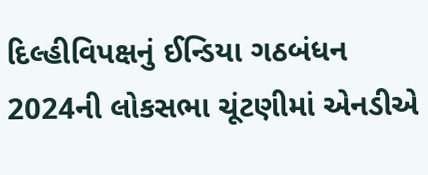દિલ્હીવિપક્ષનું ઈન્ડિયા ગઠબંધન 2024ની લોકસભા ચૂંટણીમાં એનડીએ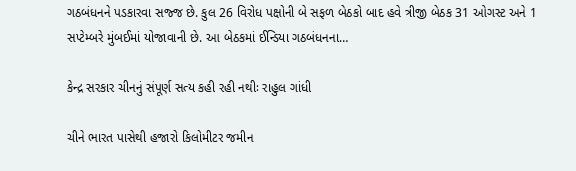ગઠબંધનને પડકારવા સજ્જ છે. કુલ 26 વિરોધ પક્ષોની બે સફળ બેઠકો બાદ હવે ત્રીજી બેઠક 31 ઓગસ્ટ અને 1 સપ્ટેમ્બરે મુંબઈમાં યોજાવાની છે. આ બેઠકમાં ઈન્ડિયા ગઠબંધનના…

કેન્દ્ર સરકાર ચીનનું સંપૂર્ણ સત્ય કહી રહી નથીઃ રાહુલ ગાંધી

ચીને ભારત પાસેથી હજારો કિલોમીટર જમીન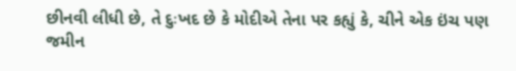છીનવી લીધી છે, તે દુઃખદ છે કે મોદીએ તેના પર કહ્યું કે, ચીને એક ઇંચ પણ જમીન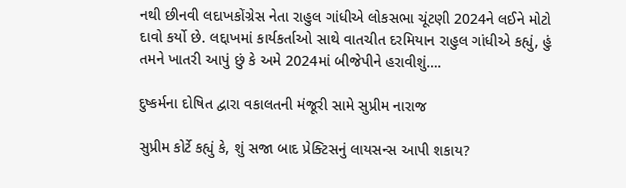નથી છીનવી લદાખકોંગ્રેસ નેતા રાહુલ ગાંધીએ લોકસભા ચૂંટણી 2024ને લઈને મોટો દાવો કર્યો છે. લદ્દાખમાં કાર્યકર્તાઓ સાથે વાતચીત દરમિયાન રાહુલ ગાંધીએ કહ્યું, હું તમને ખાતરી આપું છું કે અમે 2024માં બીજેપીને હરાવીશું….

દુષ્કર્મના દોષિત દ્વારા વકાલતની મંજૂરી સામે સુપ્રીમ નારાજ

સુપ્રીમ કોર્ટે કહ્યું કે, શું સજા બાદ પ્રેક્ટિસનું લાયસન્સ આપી શકાય?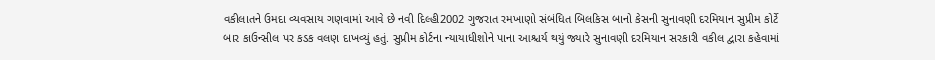વકીલાતને ઉમદા વ્યવસાય ગણવામાં આવે છે નવી દિલ્હી2002 ગુજરાત રમખાણો સંબંધિત બિલકિસ બાનો કેસની સુનાવણી દરમિયાન સુપ્રીમ કોર્ટે બાર કાઉન્સીલ પર કડક વલણ દાખવ્યું હતું. સુપ્રીમ કોર્ટના ન્યાયાધીશોને પાના આશ્ચર્ય થયું જ્યારે સુનાવણી દરમિયાન સરકારી વકીલ દ્વારા કહેવામાં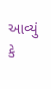આવ્યું કે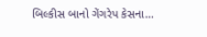બિલ્કીસ બાનો ગેંગરેપ કેસના…